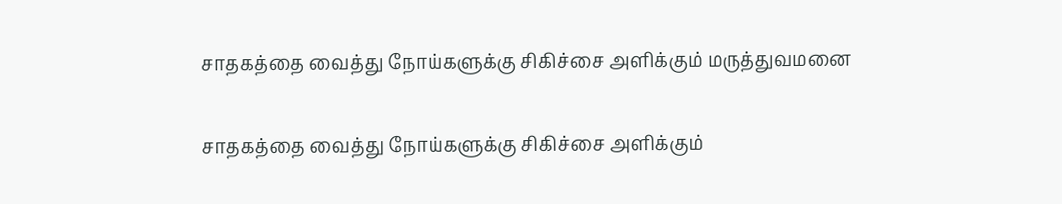சாதகத்தை வைத்து நோய்களுக்கு சிகிச்சை அளிக்கும் மருத்துவமனை

சாதகத்தை வைத்து நோய்களுக்கு சிகிச்சை அளிக்கும்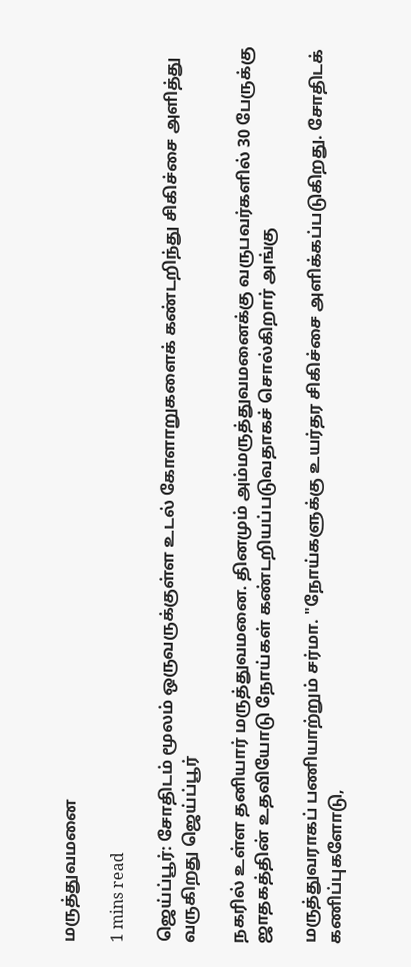மருத்துவமனை

1 mins read

ஜெய்ப்பூர்: சோதிடம் மூலம் ஒருவருக்குள்ள உடல் கோளாறுகளைக் கண்டறிந்து சிகிச்சை அளித்து வருகிறது ஜெய்ப்பூர்

நகரில் உள்ள தனியார் மருத்துவமனை. தினமும் அம்மருத்துவமனைக்கு வருபவர்களில் 30 பேருக்கு ஜாதகத்தின் உதவியோடு நோய்கள் கண்டறியப்படுவதாகச் சொல்கிறார் அங்கு

மருத்துவராகப் பணியாற்றும் சர்மா. "நோய்களுக்கு உயர்தர சிகிச்சை அளிக்கப்படுகிறது. சோதிடக் கணிப்புகளோடு,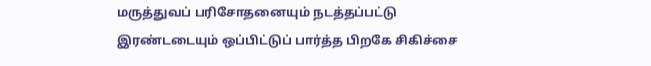மருத்துவப் பரிசோதனையும் நடத்தப்பட்டு இரண்டடையும் ஒப்பிட்டுப் பார்த்த பிறகே சிகிச்சை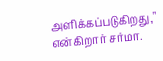அளிக்கப்படுகிறது," என்கிறார் சர்மா.